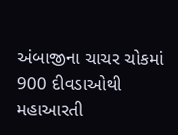અંબાજીના ચાચર ચોકમાં 900 દીવડાઓથી મહાઆરતી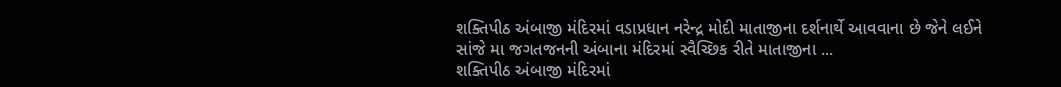શક્તિપીઠ અંબાજી મંદિરમાં વડાપ્રધાન નરેન્દ્ર મોદી માતાજીના દર્શનાર્થે આવવાના છે જેને લઈને સાંજે મા જગતજનની અંબાના મંદિરમાં સ્વૈચ્છિક રીતે માતાજીના ...
શક્તિપીઠ અંબાજી મંદિરમાં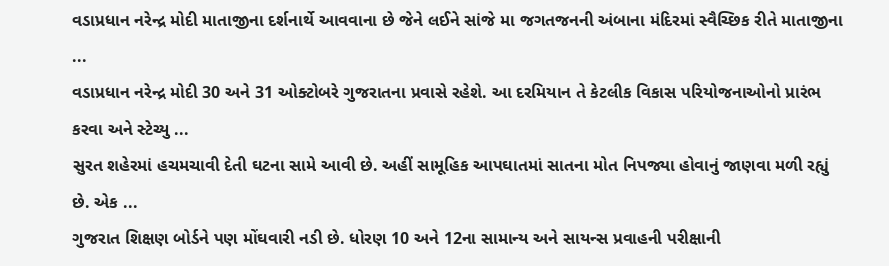વડાપ્રધાન નરેન્દ્ર મોદી માતાજીના દર્શનાર્થે આવવાના છે જેને લઈને સાંજે મા જગતજનની અંબાના મંદિરમાં સ્વૈચ્છિક રીતે માતાજીના ...
વડાપ્રધાન નરેન્દ્ર મોદી 30 અને 31 ઓક્ટોબરે ગુજરાતના પ્રવાસે રહેશે. આ દરમિયાન તે કેટલીક વિકાસ પરિયોજનાઓનો પ્રારંભ કરવા અને સ્ટેચ્યુ ...
સુરત શહેરમાં હચમચાવી દેતી ઘટના સામે આવી છે. અહીં સામૂહિક આપઘાતમાં સાતના મોત નિપજ્યા હોવાનું જાણવા મળી રહ્યું છે. એક ...
ગુજરાત શિક્ષણ બોર્ડને પણ મોંઘવારી નડી છે. ધોરણ 10 અને 12ના સામાન્ય અને સાયન્સ પ્રવાહની પરીક્ષાની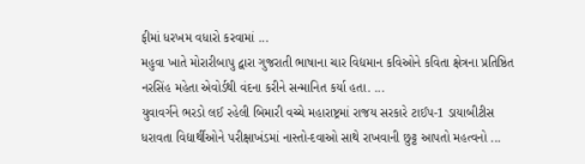ફીમાં ધરખમ વધારો કરવામાં ...
મહુવા ખાતે મોરારીબાપુ દ્વારા ગુજરાતી ભાષાના ચાર વિદ્યમાન કવિઓને કવિતા ક્ષેત્રના પ્રતિષ્ઠિત નરસિંહ મહેતા એવોર્ડથી વંદના કરીને સન્માનિત કર્યા હતા. ...
યુવાવર્ગને ભરડો લઈ રહેલી બિમારી વચ્ચે મહારાષ્ટ્રમાં રાજય સરકારે ટાઈપ-1 ડાયાબીટીસ ધરાવતા વિદ્યાર્થીઓને પરીક્ષાખંડમાં નાસ્તો-દવાઓ સાથે રાખવાની છુટ્ટ આપતો મહત્વનો ...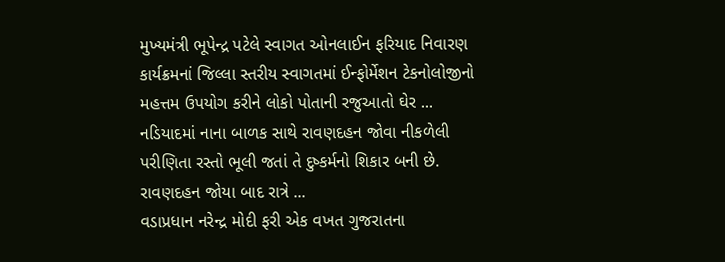મુખ્યમંત્રી ભૂપેન્દ્ર પટેલે સ્વાગત ઓનલાઈન ફરિયાદ નિવારણ કાર્યક્રમનાં જિલ્લા સ્તરીય સ્વાગતમાં ઈન્ફોર્મેશન ટેકનોલોજીનો મહત્તમ ઉપયોગ કરીને લોકો પોતાની રજુઆતો ઘેર ...
નડિયાદમાં નાના બાળક સાથે રાવણદહન જોવા નીકળેલી પરીણિતા રસ્તો ભૂલી જતાં તે દુષ્કર્મનો શિકાર બની છે. રાવણદહન જોયા બાદ રાત્રે ...
વડાપ્રધાન નરેન્દ્ર મોદી ફરી એક વખત ગુજરાતના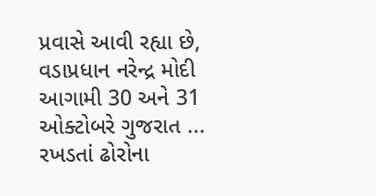પ્રવાસે આવી રહ્યા છે, વડાપ્રધાન નરેન્દ્ર મોદી આગામી 30 અને 31 ઓક્ટોબરે ગુજરાત ...
રખડતાં ઢોરોના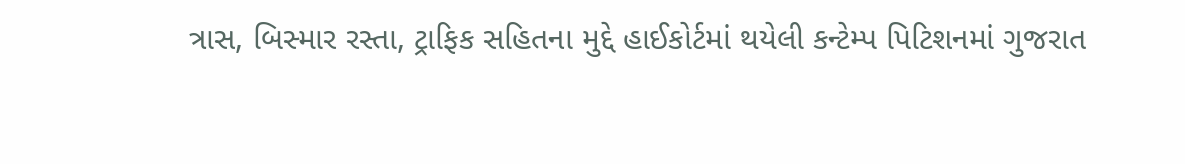ત્રાસ, બિસ્માર રસ્તા, ટ્રાફિક સહિતના મુદ્દે હાઈકોર્ટમાં થયેલી કન્ટેમ્પ પિટિશનમાં ગુજરાત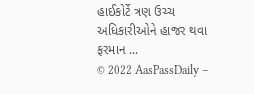હાઈકોર્ટે ત્રણ ઉચ્ચ અધિકારીઓને હાજર થવા ફરમાન ...
© 2022 AasPassDaily –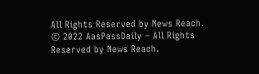All Rights Reserved by News Reach.
© 2022 AasPassDaily – All Rights Reserved by News Reach.